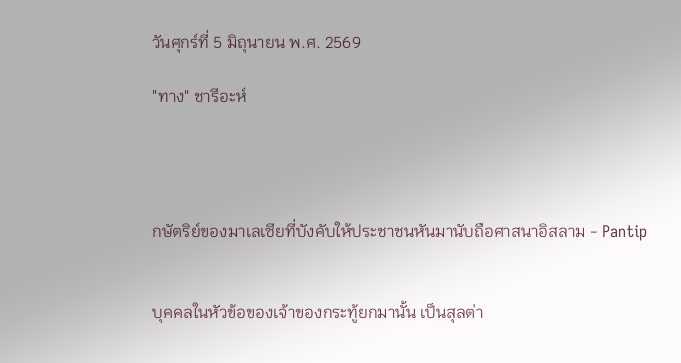วันศุกร์ที่ 5 มิถุนายน พ.ศ. 2569

"ทาง" ชารีอะห์




กษัตริย์ของมาเลเซียที่บังคับให้ประชาชนหันมานับถือศาสนาอิสลาม - Pantip


บุคคลในหัวข้อของเจ้าของกระทู้ยกมานั้น เป็นสุลต่า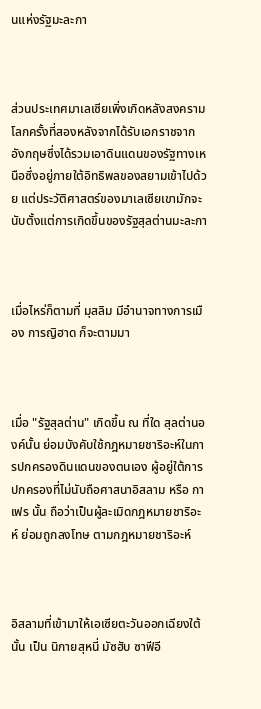นแห่งรัฐมะละกา



ส่วนประเทศมาเลเซียเพิ่งเกิดหลังสงครามโลกครั้งที่สองหลังจากได้รับเอกราชจากอังกฤษซึ่งได้รวมเอาดินแดนของรัฐทางเหนือซึ่งอยู่ภายใต้อิทธิพลของสยามเข้าไปด้วย แต่ประวัติศาสตร์ของมาเลเซียเขามักจะนับตั้งแต่การเกิดขึ้นของรัฐสุลต่านมะละกา



เมื่อไหร่ก็ตามที่ มุสลิม มีอำนาจทางการเมือง การญิฮาด ก็จะตามมา



เมื่อ "รัฐสุลต่าน" เกิดขึ้น ณ ที่ใด สุลต่านองค์นั้น ย่อมบังคับใช้กฎหมายชาริอะห์ในการปกครองดินแดนของตนเอง ผู้อยู่ใต้การปกครองที่ไม่นับถือศาสนาอิสลาม หรือ กาเฟร นั้น ถือว่าเป็นผู้ละเมิดกฎหมายชาริอะห์ ย่อมถูกลงโทษ ตามกฎหมายชาริอะห์



อิสลามที่เข้ามาให้เอเซียตะวันออกเฉียงใต้นั้น เป็น นิกายสุหนี่ มัซฮับ ซาฟีอี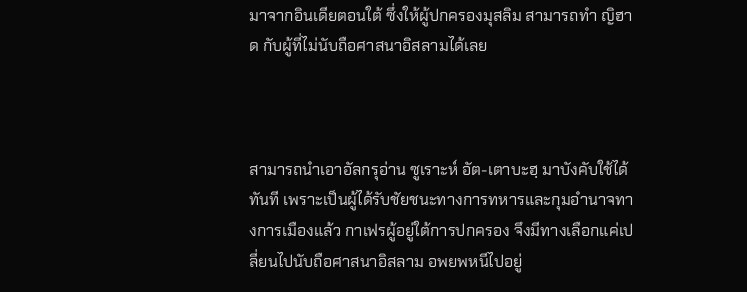มาจากอินเดียตอนใต้ ซึ่งให้ผู้ปกครองมุสลิม สามารถทำ ญิฮาด กับผู้ที่ไม่นับถือศาสนาอิสลามได้เลย



สามารถนำเอาอัลกรุอ่าน ซูเราะห์ อัต-เตาบะฮฺ มาบังคับใช้ได้ทันที เพราะเป็นผู้ได้รับชัยชนะทางการทหารและกุมอำนาจทางการเมืองแล้ว กาเฟรผู้อยู่ใต้การปกครอง จึงมีทางเลือกแค่เปลี่ยนไปนับถือศาสนาอิสลาม อพยพหนีไปอยู่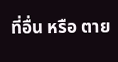ที่อื่น หรือ ตาย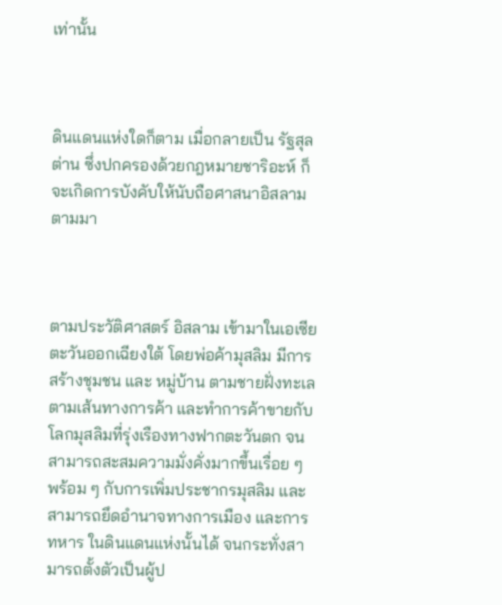เท่านั้น



ดินแดนแห่งใดก็ตาม เมื่อกลายเป็น รัฐสุลต่าน ซึ่งปกครองด้วยกฎหมายชาริอะห์ ก็จะเกิดการบังคับให้นับถือศาสนาอิสลามตามมา



ตามประวัติศาสตร์ อิสลาม เข้ามาในเอเซียตะวันออกเฉียงใต้ โดยพ่อค้ามุสลิม มีการสร้างชุมชน และ หมู่บ้าน ตามชายฝั่งทะเลตามเส้นทางการค้า และทำการค้าขายกับโลกมุสลิมที่รุ่งเรืองทางฟากตะวันตก จนสามารถสะสมความมั่งคั่งมากขึ้นเรื่อย ๆ  พร้อม ๆ กับการเพิ่มประชากรมุสลิม และสามารถยึดอำนาจทางการเมือง และการทหาร ในดินแดนแห่งนั้นได้ จนกระทั่งสามารถตั้งตัวเป็นผู้ป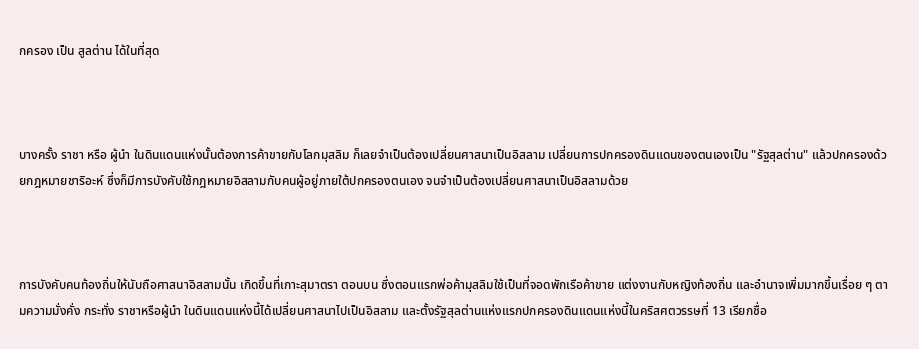กครอง เป็น สูลต่าน ได้ในที่สุด



บางครั้ง ราชา หรือ ผู้นำ ในดินแดนแห่งนั้นต้องการค้าขายกับโลกมุสลิม ก็เลยจำเป็นต้องเปลี่ยนศาสนาเป็นอิสลาม เปลี่ยนการปกครองดินแดนของตนเองเป็น "รัฐสุลต่าน" แล้วปกครองด้วยกฎหมายชาริอะห์ ซึ่งก็มีการบังคับใช้กฎหมายอิสลามกับคนผู้อยู่ภายใต้ปกครองตนเอง จนจำเป็นต้องเปลี่ยนศาสนาเป็นอิสลามด้วย



การบังคับคนท้องถิ่นให้นับถือศาสนาอิสลามนั้น เกิดขึ้นที่เกาะสุมาตรา ตอนบน ซึ่งตอนแรกพ่อค้ามุสลิมใช้เป็นที่จอดพักเรือค้าขาย แต่งงานกับหญิงท้องถิ่น และอำนาจเพิ่มมากขึ้นเรื่อย ๆ ตามความมั่งคั่ง กระทั่ง ราชาหรือผู้นำ ในดินแดนแห่งนี้ได้เปลี่ยนศาสนาไปเป็นอิสลาม และตั้งรัฐสุลต่านแห่งแรกปกครองดินแดนแห่งนี้ในคริสศตวรรษที่ 13 เรียกชื่อ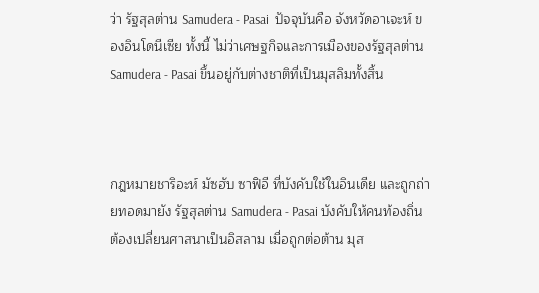ว่า รัฐสุลต่าน Samudera - Pasai  ปัจจุบันคือ จังหวัดอาเจะห์ ของอินโดนีเซีย ทั้งนี้ ไม่ว่าเศษฐกิจและการเมืองของรัฐสุลต่าน Samudera - Pasai ขึ้นอยู่กับต่างชาติที่เป็นมุสลิมทั้งสิ้น



กฎหมายชาริอะห์ มัซฮับ ซาฟิอี ที่บังคับใช้ในอินเดีย และถูกถ่ายทอดมายัง รัฐสุลต่าน Samudera - Pasai บังคับให้คนท้องถิ่นต้องเปลี่ยนศาสนาเป็นอิสลาม เมื่อถูกต่อต้าน มุส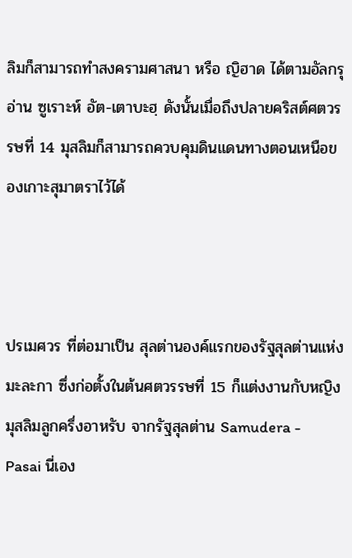ลิมก็สามารถทำสงครามศาสนา หรือ ญิฮาด ได้ตามอัลกรุอ่าน ซูเราะห์ อัต-เตาบะฮฺ ดังนั้นเมื่อถึงปลายคริสต์ศตวรรษที่ 14 มุสลิมก็สามารถควบคุมดินแดนทางตอนเหนือของเกาะสุมาตราไว้ได้



ปรเมศวร ที่ต่อมาเป็น สุลต่านองค์แรกของรัฐสุลต่านแห่งมะละกา ซึ่งก่อตั้งในต้นศตวรรษที่ 15 ก็แต่งงานกับหญิงมุสลิมลูกครึ่งอาหรับ จากรัฐสุลต่าน Samudera - Pasai นี่เอง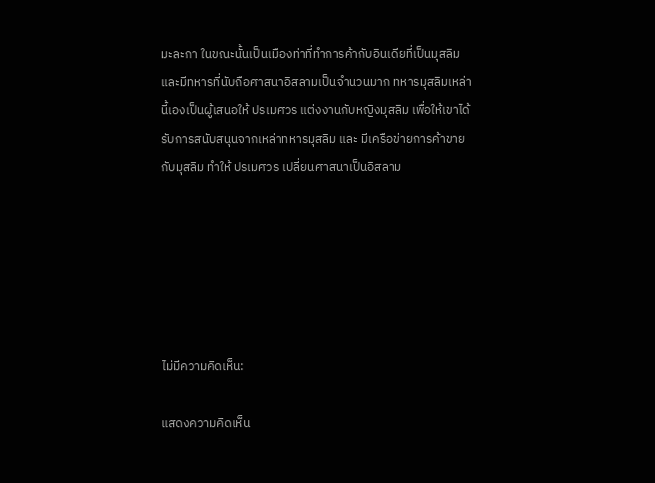มะละกา ในขณะนั้นเป็นเมืองท่าที่ทำการค้ากับอินเดียที่เป็นมุสลิม และมีทหารที่นับถือศาสนาอิสลามเป็นจำนวนมาก ทหารมุสลิมเหล่านี้เองเป็นผู้เสนอให้ ปรเมศวร แต่งงานกับหญิงมุสลิม เพื่อให้เขาได้รับการสนับสนุนจากเหล่าทหารมุสลิม และ มีเครือข่ายการค้าขายกับมุสลิม ทำให้ ปรเมศวร เปลี่ยนศาสนาเป็นอิสลาม






ไม่มีความคิดเห็น:

แสดงความคิดเห็น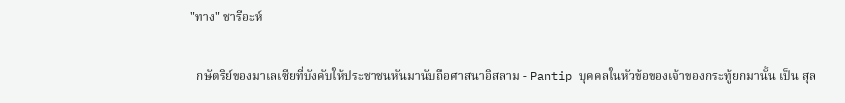"ทาง" ชารีอะห์

  กษัตริย์ของมาเลเซียที่บังคับให้ประชาชนหันมานับถือศาสนาอิสลาม - Pantip บุคคลในหัวข้อของเจ้าของกระทู้ยกมานั้น เป็น สุล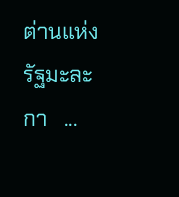ต่านแห่งรัฐมะละกา   ...